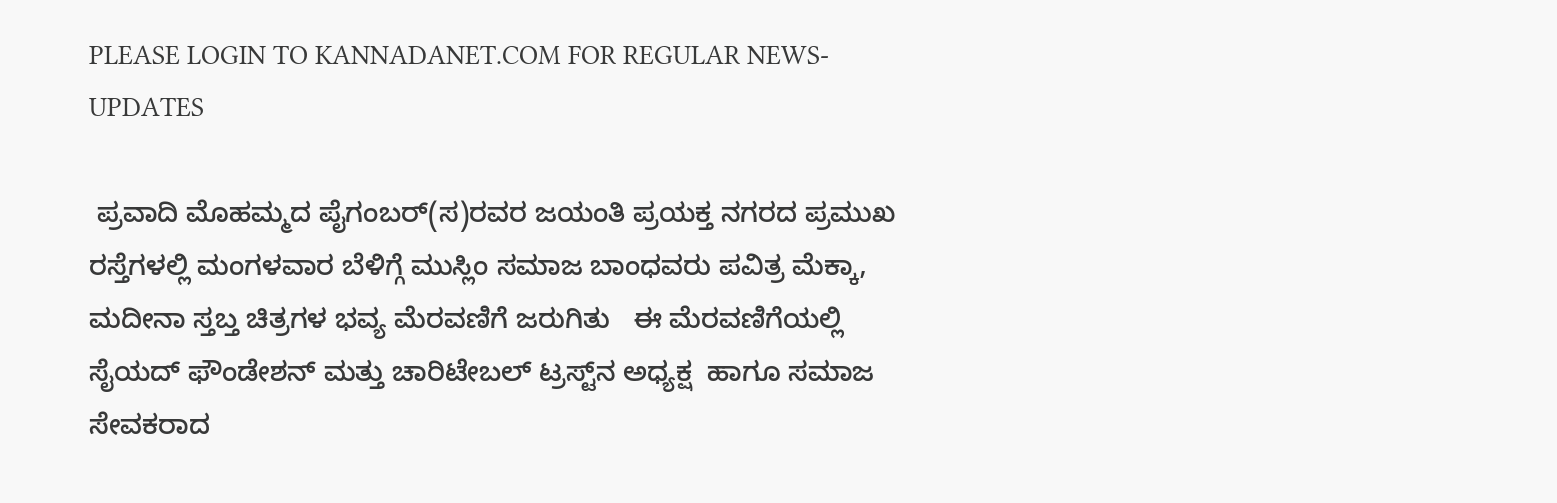PLEASE LOGIN TO KANNADANET.COM FOR REGULAR NEWS-UPDATES

 ಪ್ರವಾದಿ ಮೊಹಮ್ಮದ ಪೈಗಂಬರ್(ಸ)ರವರ ಜಯಂತಿ ಪ್ರಯಕ್ತ ನಗರದ ಪ್ರಮುಖ ರಸ್ತೆಗಳಲ್ಲಿ ಮಂಗಳವಾರ ಬೆಳಿಗ್ಗೆ ಮುಸ್ಲಿಂ ಸಮಾಜ ಬಾಂಧವರು ಪವಿತ್ರ ಮೆಕ್ಕಾ, ಮದೀನಾ ಸ್ತಬ್ತ ಚಿತ್ರಗಳ ಭವ್ಯ ಮೆರವಣಿಗೆ ಜರುಗಿತು   ಈ ಮೆರವಣಿಗೆಯಲ್ಲಿ ಸೈಯದ್ ಫೌಂಡೇಶನ್ ಮತ್ತು ಚಾರಿಟೇಬಲ್ ಟ್ರಸ್ಟ್‌ನ ಅಧ್ಯಕ್ಷ  ಹಾಗೂ ಸಮಾಜ ಸೇವಕರಾದ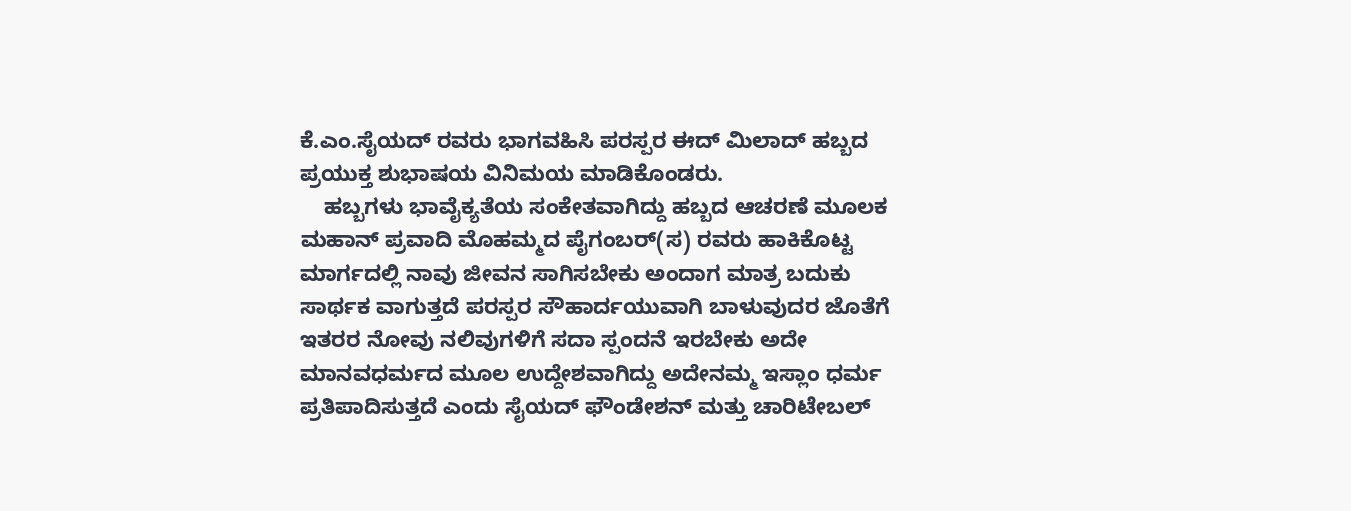ಕೆ.ಎಂ.ಸೈಯದ್ ರವರು ಭಾಗವಹಿಸಿ ಪರಸ್ಪರ ಈದ್ ಮಿಲಾದ್ ಹಬ್ಬದ ಪ್ರಯುಕ್ತ ಶುಭಾಷಯ ವಿನಿಮಯ ಮಾಡಿಕೊಂಡರು.
    ಹಬ್ಬಗಳು ಭಾವೈಕ್ಯತೆಯ ಸಂಕೇತವಾಗಿದ್ದು ಹಬ್ಬದ ಆಚರಣೆ ಮೂಲಕ ಮಹಾನ್ ಪ್ರವಾದಿ ಮೊಹಮ್ಮದ ಪೈಗಂಬರ್(ಸ) ರವರು ಹಾಕಿಕೊಟ್ಟ ಮಾರ್ಗದಲ್ಲಿ ನಾವು ಜೀವನ ಸಾಗಿಸಬೇಕು ಅಂದಾಗ ಮಾತ್ರ ಬದುಕು ಸಾರ್ಥಕ ವಾಗುತ್ತದೆ ಪರಸ್ಪರ ಸೌಹಾರ್ದಯುವಾಗಿ ಬಾಳುವುದರ ಜೊತೆಗೆ ಇತರರ ನೋವು ನಲಿವುಗಳಿಗೆ ಸದಾ ಸ್ಪಂದನೆ ಇರಬೇಕು ಅದೇ ಮಾನವಧರ್ಮದ ಮೂಲ ಉದ್ದೇಶವಾಗಿದ್ದು ಅದೇನಮ್ಮ ಇಸ್ಲಾಂ ಧರ್ಮ ಪ್ರತಿಪಾದಿಸುತ್ತದೆ ಎಂದು ಸೈಯದ್ ಫೌಂಡೇಶನ್ ಮತ್ತು ಚಾರಿಟೇಬಲ್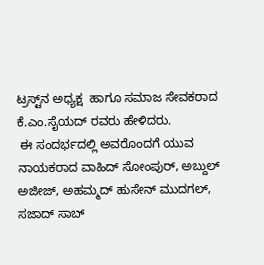ಟ್ರಸ್ಟ್‌ನ ಅಧ್ಯಕ್ಷ  ಹಾಗೂ ಸಮಾಜ ಸೇವಕರಾದ ಕೆ.ಎಂ.ಸೈಯದ್ ರವರು ಹೇಳಿದರು.
 ಈ ಸಂದರ್ಭದಲ್ಲಿ ಅವರೊಂದಗೆ ಯುವ ನಾಯಕರಾದ ವಾಹಿದ್ ಸೋಂಪುರ್, ಅಬ್ದುಲ್ ಅಜೀಜ್, ಅಹಮ್ಮದ್ ಹುಸೇನ್ ಮುದಗಲ್, ಸಜಾದ್ ಸಾಬ್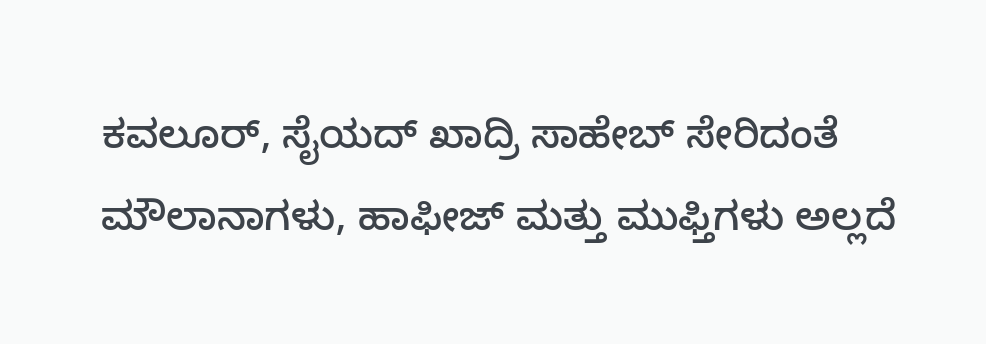ಕವಲೂರ್, ಸೈಯದ್ ಖಾದ್ರಿ ಸಾಹೇಬ್ ಸೇರಿದಂತೆ ಮೌಲಾನಾಗಳು, ಹಾಫೀಜ್ ಮತ್ತು ಮುಫ್ತಿಗಳು ಅಲ್ಲದೆ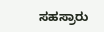ಸಹಸ್ರಾರು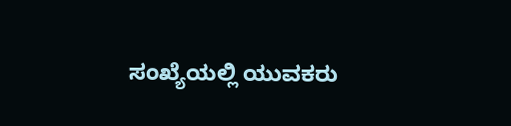ಸಂಖ್ಯೆಯಲ್ಲಿ ಯುವಕರು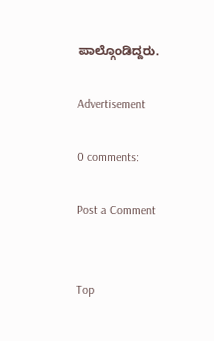ಪಾಲ್ಗೊಂಡಿದ್ದರು.

Advertisement

0 comments:

Post a Comment


Top